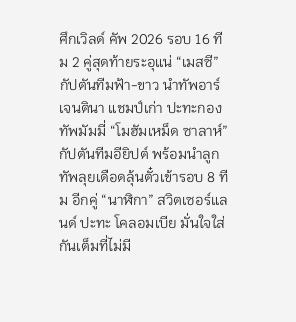ศึกเวิลด์ คัพ 2026 รอบ 16 ทีม 2 คู่สุดท้ายระอุแน่ “เมสซี” กัปตันทีมฟ้า-ขาว นำทัพอาร์เจนตินา แชมป์เก่า ปะทะกองทัพมัมมี่ “โมฮัมเหม็ด ซาลาห์” กัปตันทีมอียิปต์ พร้อมนำลูกทัพลุยเดือดลุ้นตั๋วเข้ารอบ 8 ทีม อีกคู่ “นาฬิกา” สวิตเซอร์แลนด์ ปะทะ โคลอมเบีย มั่นใจใส่กันเต็มที่ไม่มี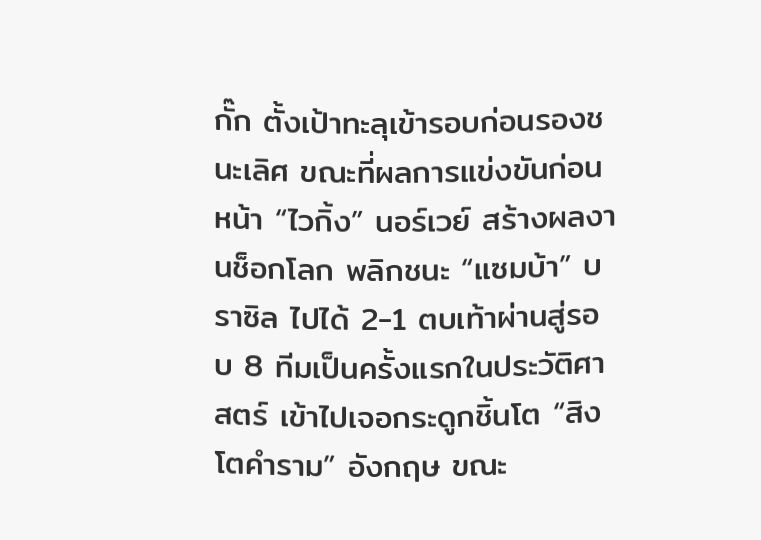กั๊ก ตั้งเป้าทะลุเข้ารอบก่อนรองชนะเลิศ ขณะที่ผลการแข่งขันก่อนหน้า “ไวกิ้ง” นอร์เวย์ สร้างผลงานช็อกโลก พลิกชนะ “แซมบ้า” บราซิล ไปได้ 2-1 ตบเท้าผ่านสู่รอบ 8 ทีมเป็นครั้งแรกในประวัติศาสตร์ เข้าไปเจอกระดูกชิ้นโต “สิงโตคำราม” อังกฤษ ขณะ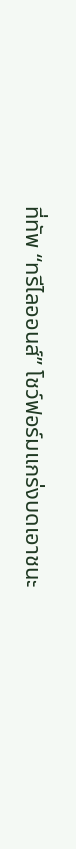ที่ทัพ “ทรีไลออนส์” โชว์ฟอร์มแกร่งบดเอาชนะ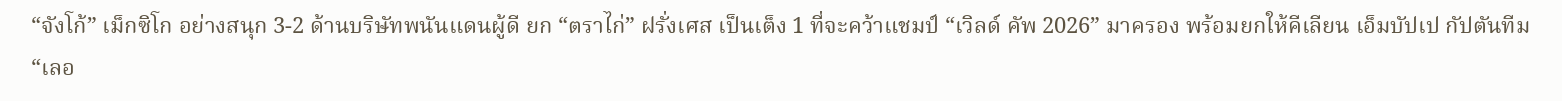“จังโก้” เม็กซิโก อย่างสนุก 3-2 ด้านบริษัทพนันแดนผู้ดี ยก “ตราไก่” ฝรั่งเศส เป็นเต็ง 1 ที่จะคว้าแชมป์ “เวิลด์ คัพ 2026” มาครอง พร้อมยกให้คีเลียน เอ็มบัปเป กัปตันทีม “เลอ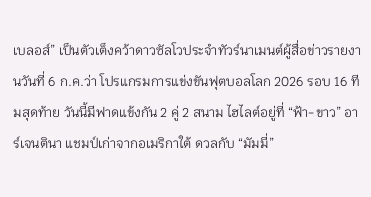เบลอส์” เป็นตัวเต็งคว้าดาวซัลโวประจำทัวร์นาเมนต์ผู้สื่อข่าวรายงานวันที่ 6 ก.ค.ว่า โปรแกรมการแข่งขันฟุตบอลโลก 2026 รอบ 16 ทีมสุดท้าย วันนี้มีฟาดแข้งกัน 2 คู่ 2 สนาม ไฮไลต์อยู่ที่ “ฟ้า-ขาว” อาร์เจนตินา แชมป์เก่าจากอเมริกาใต้ ดวลกับ “มัมมี่”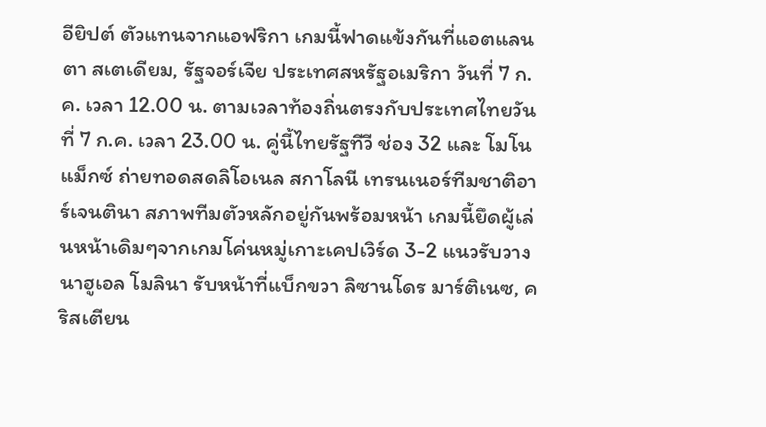อียิปต์ ตัวแทนจากแอฟริกา เกมนี้ฟาดแข้งกันที่แอตแลนตา สเตเดียม, รัฐจอร์เจีย ประเทศสหรัฐอเมริกา วันที่ 7 ก.ค. เวลา 12.00 น. ตามเวลาท้องถิ่นตรงกับประเทศไทยวันที่ 7 ก.ค. เวลา 23.00 น. คู่นี้ไทยรัฐทีวี ช่อง 32 และ โมโนแม็กซ์ ถ่ายทอดสดลิโอเนล สกาโลนี เทรนเนอร์ทีมชาติอาร์เจนตินา สภาพทีมตัวหลักอยู่กันพร้อมหน้า เกมนี้ยึดผู้เล่นหน้าเดิมๆจากเกมโค่นหมู่เกาะเคปเวิร์ด 3-2 แนวรับวางนาฮูเอล โมลินา รับหน้าที่แบ็กขวา ลิซานโดร มาร์ติเนซ, คริสเตียน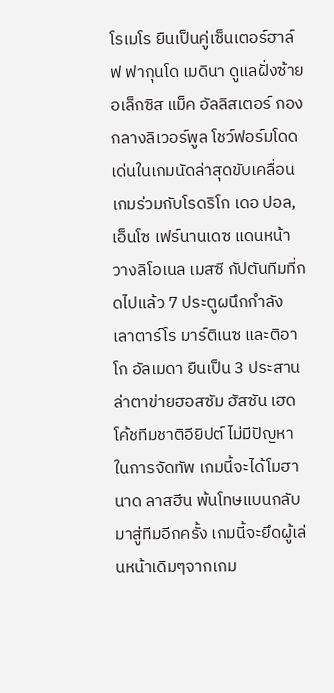โรเมโร ยืนเป็นคู่เซ็นเตอร์ฮาล์ฟ ฟากุนโด เมดินา ดูแลฝั่งซ้าย อเล็กซิส แม็ค อัลลิสเตอร์ กองกลางลิเวอร์พูล โชว์ฟอร์มโดดเด่นในเกมนัดล่าสุดขับเคลื่อนเกมร่วมกับโรดริโก เดอ ปอล, เอ็นโซ เฟร์นานเดซ แดนหน้าวางลิโอเนล เมสซี กัปตันทีมที่กดไปแล้ว 7 ประตูผนึกกำลัง เลาตาร์โร มาร์ติเนซ และติอาโก อัลเมดา ยืนเป็น 3 ประสานล่าตาข่ายฮอสซัม ฮัสซัน เฮดโค้ชทีมชาติอียิปต์ ไม่มีปัญหาในการจัดทัพ เกมนี้จะได้โมฮานาด ลาสฮีน พ้นโทษแบนกลับมาสู่ทีมอีกครั้ง เกมนี้จะยึดผู้เล่นหน้าเดิมๆจากเกม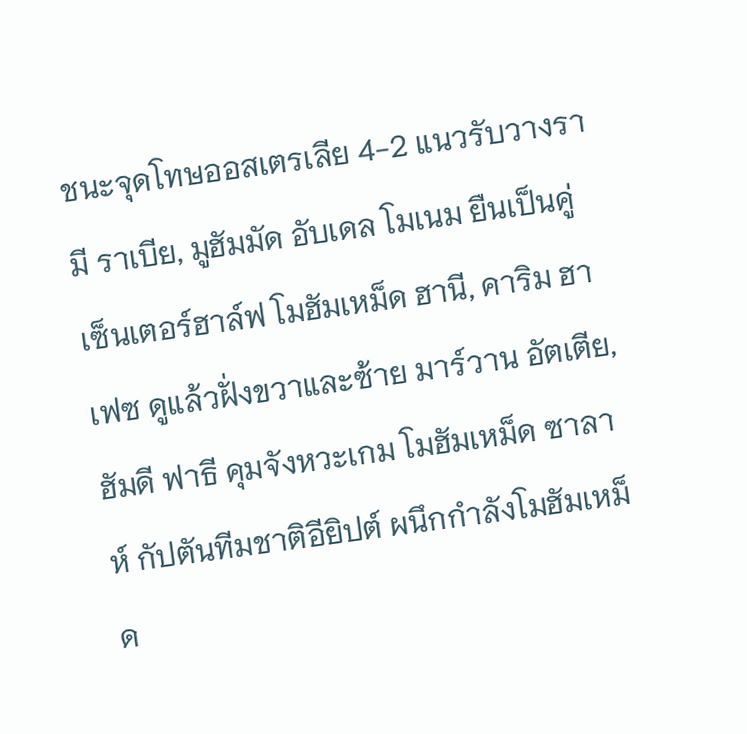ชนะจุดโทษออสเตรเลีย 4-2 แนวรับวางรามี ราเบีย, มูฮัมมัด อับเดล โมเนม ยืนเป็นคู่เซ็นเตอร์ฮาล์ฟ โมฮัมเหม็ด ฮานี, คาริม ฮาเฟซ ดูแล้วฝั่งขวาและซ้าย มาร์วาน อัตเตีย, ฮัมดี ฟาธี คุมจังหวะเกม โมฮัมเหม็ด ซาลาห์ กัปตันทีมชาติอียิปต์ ผนึกกำลังโมฮัมเหม็ด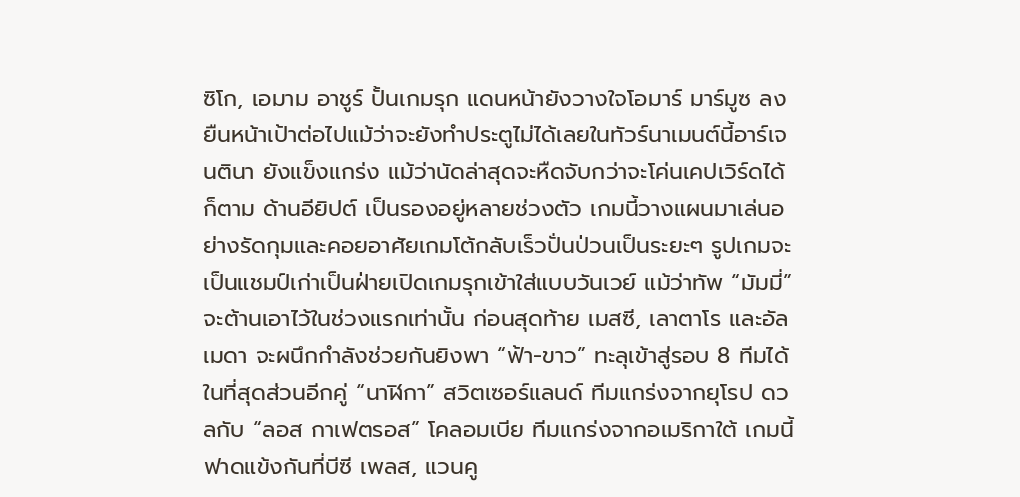ซิโก, เอมาม อาชูร์ ปั้นเกมรุก แดนหน้ายังวางใจโอมาร์ มาร์มูซ ลงยืนหน้าเป้าต่อไปแม้ว่าจะยังทำประตูไม่ได้เลยในทัวร์นาเมนต์นี้อาร์เจนตินา ยังแข็งแกร่ง แม้ว่านัดล่าสุดจะหืดจับกว่าจะโค่นเคปเวิร์ดได้ก็ตาม ด้านอียิปต์ เป็นรองอยู่หลายช่วงตัว เกมนี้วางแผนมาเล่นอย่างรัดกุมและคอยอาศัยเกมโต้กลับเร็วปั่นป่วนเป็นระยะๆ รูปเกมจะเป็นแชมป์เก่าเป็นฝ่ายเปิดเกมรุกเข้าใส่แบบวันเวย์ แม้ว่าทัพ “มัมมี่” จะต้านเอาไว้ในช่วงแรกเท่านั้น ก่อนสุดท้าย เมสซี, เลาตาโร และอัลเมดา จะผนึกกำลังช่วยกันยิงพา “ฟ้า-ขาว” ทะลุเข้าสู่รอบ 8 ทีมได้ในที่สุดส่วนอีกคู่ “นาฬิกา” สวิตเซอร์แลนด์ ทีมแกร่งจากยุโรป ดวลกับ “ลอส กาเฟตรอส” โคลอมเบีย ทีมแกร่งจากอเมริกาใต้ เกมนี้ฟาดแข้งกันที่บีซี เพลส, แวนคู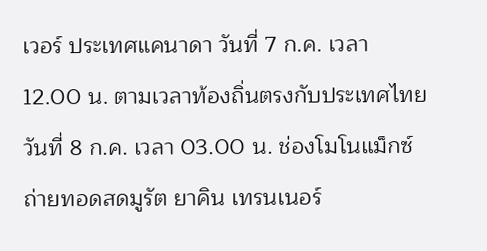เวอร์ ประเทศแคนาดา วันที่ 7 ก.ค. เวลา 12.00 น. ตามเวลาท้องถิ่นตรงกับประเทศไทยวันที่ 8 ก.ค. เวลา 03.00 น. ช่องโมโนแม็กซ์ ถ่ายทอดสดมูรัต ยาคิน เทรนเนอร์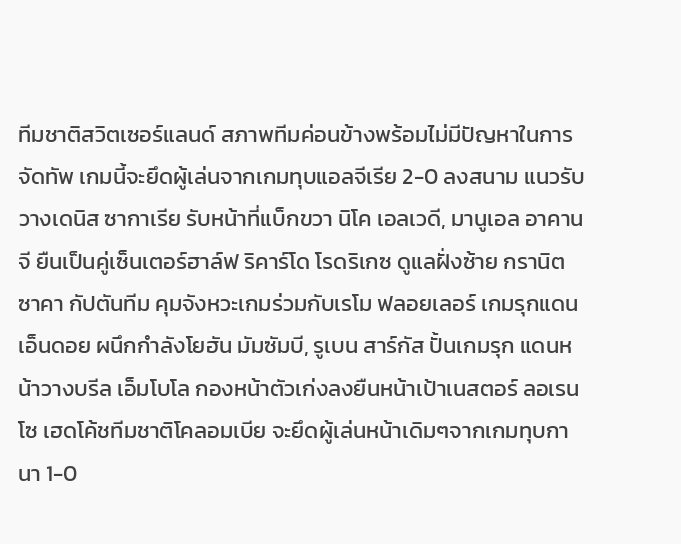ทีมชาติสวิตเซอร์แลนด์ สภาพทีมค่อนข้างพร้อมไม่มีปัญหาในการจัดทัพ เกมนี้จะยึดผู้เล่นจากเกมทุบแอลจีเรีย 2-0 ลงสนาม แนวรับวางเดนิส ซากาเรีย รับหน้าที่แบ็กขวา นิโค เอลเวดี, มานูเอล อาคานจี ยืนเป็นคู่เซ็นเตอร์ฮาล์ฟ ริคาร์โด โรดริเกซ ดูแลฝั่งซ้าย กรานิต ซาคา กัปตันทีม คุมจังหวะเกมร่วมกับเรโม ฟลอยเลอร์ เกมรุกแดน เอ็นดอย ผนึกกำลังโยฮัน มัมซัมบี, รูเบน สาร์กัส ปั้นเกมรุก แดนหน้าวางบรีล เอ็มโบโล กองหน้าตัวเก่งลงยืนหน้าเป้าเนสตอร์ ลอเรนโซ เฮดโค้ชทีมชาติโคลอมเบีย จะยึดผู้เล่นหน้าเดิมๆจากเกมทุบกานา 1-0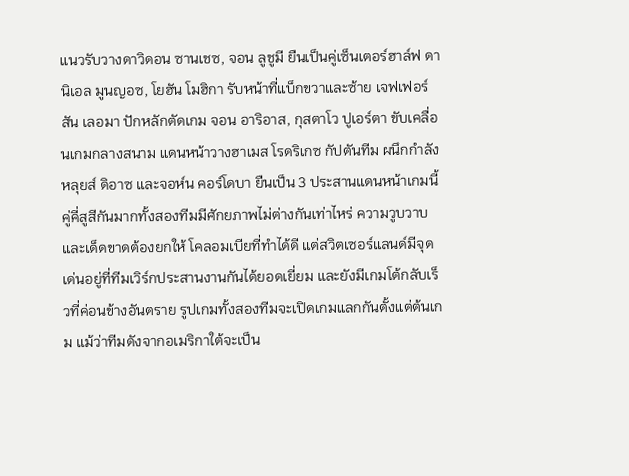แนวรับวางดาวิดอน ซานเชซ, จอน ลูชูมี ยืนเป็นคู่เซ็นเตอร์ฮาล์ฟ ดานิเอล มูนญอซ, โยฮัน โมฮิกา รับหน้าที่แบ็กขวาและซ้าย เจฟเฟอร์สัน เลอมา ปักหลักตัดเกม จอน อาริอาส, กุสตาโว ปูเอร์ตา ขับเคลื่อนเกมกลางสนาม แดนหน้าวางฮาเมส โรดริเกซ กัปตันทีม ผนึกกำลังหลุยส์ ดิอาซ และจอห์น คอร์โดบา ยืนเป็น 3 ประสานแดนหน้าเกมนี้คู่คี่สูสีกันมากทั้งสองทีมมีศักยภาพไม่ต่างกันเท่าไหร่ ความวูบวาบและเด็ดขาดต้องยกให้ โคลอมเบียที่ทำได้ดี แต่สวิตเซอร์แลนด์มีจุดเด่นอยู่ที่ทีมเวิร์กประสานงานกันได้ยอดเยี่ยม และยังมีเกมโต้กลับเร็วที่ค่อนข้างอันตราย รูปเกมทั้งสองทีมจะเปิดเกมแลกกันตั้งแต่ต้นเกม แม้ว่าทีมดังจากอเมริกาใต้จะเป็น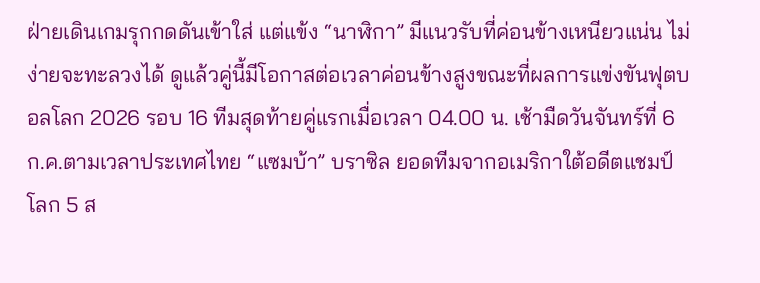ฝ่ายเดินเกมรุกกดดันเข้าใส่ แต่แข้ง “นาฬิกา” มีแนวรับที่ค่อนข้างเหนียวแน่น ไม่ง่ายจะทะลวงได้ ดูแล้วคู่นี้มีโอกาสต่อเวลาค่อนข้างสูงขณะที่ผลการแข่งขันฟุตบอลโลก 2026 รอบ 16 ทีมสุดท้ายคู่แรกเมื่อเวลา 04.00 น. เช้ามืดวันจันทร์ที่ 6 ก.ค.ตามเวลาประเทศไทย “แซมบ้า” บราซิล ยอดทีมจากอเมริกาใต้อดีตแชมป์โลก 5 ส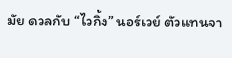มัย ดวลกับ “ไวกิ้ง” นอร์เวย์ ตัวแทนจา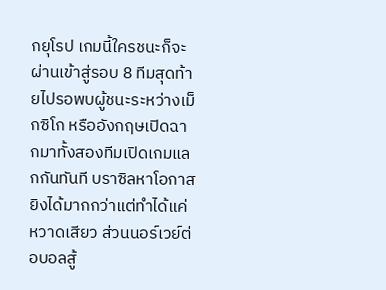กยุโรป เกมนี้ใครชนะก็จะผ่านเข้าสู่รอบ 8 ทีมสุดท้ายไปรอพบผู้ชนะระหว่างเม็กซิโก หรืออังกฤษเปิดฉากมาทั้งสองทีมเปิดเกมแลกกันทันที บราซิลหาโอกาสยิงได้มากกว่าแต่ทำได้แค่หวาดเสียว ส่วนนอร์เวย์ต่อบอลสู้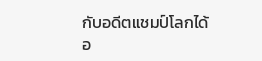กับอดีตแชมป์โลกได้อ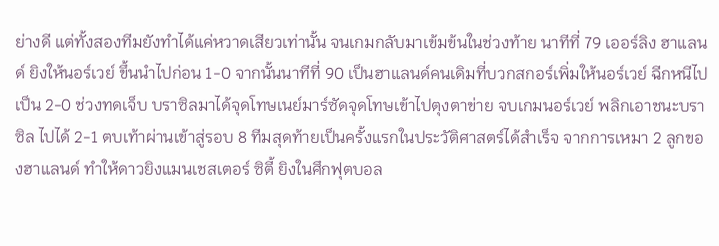ย่างดี แต่ทั้งสองทีมยังทำได้แค่หวาดเสียวเท่านั้น จนเกมกลับมาเข้มข้นในช่วงท้าย นาทีที่ 79 เออร์ลิง ฮาแลนด์ ยิงให้นอร์เวย์ ขึ้นนำไปก่อน 1-0 จากนั้นนาทีที่ 90 เป็นฮาแลนด์คนเดิมที่บวกสกอร์เพิ่มให้นอร์เวย์ ฉีกหนีไปเป็น 2-0 ช่วงทดเจ็บ บราซิลมาได้จุดโทษเนย์มาร์ซัดจุดโทษเข้าไปตุงตาข่าย จบเกมนอร์เวย์ พลิกเอาชนะบราซิล ไปได้ 2-1 ตบเท้าผ่านเข้าสู่รอบ 8 ทีมสุดท้ายเป็นครั้งแรกในประวัติศาสตร์ได้สำเร็จ จากการเหมา 2 ลูกของฮาแลนด์ ทำให้ดาวยิงแมนเชสเตอร์ ซิตี้ ยิงในศึกฟุตบอล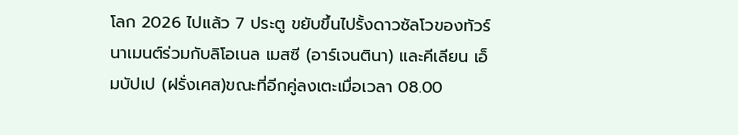โลก 2026 ไปแล้ว 7 ประตู ขยับขึ้นไปรั้งดาวซัลโวของทัวร์นาเมนต์ร่วมกับลิโอเนล เมสซี (อาร์เจนตินา) และคีเลียน เอ็มบัปเป (ฝรั่งเศส)ขณะที่อีกคู่ลงเตะเมื่อเวลา 08.00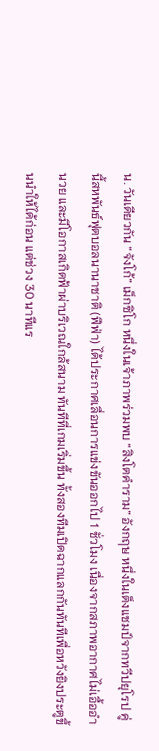น. วันเดียวกัน “จังโก้” เม็กซิโก หนึ่งในเจ้าภาพร่วมพบ “สิงโตคำราม” อังกฤษ หนึ่งในเต็งแชมป์จากทวีปยุโรป คู่นี้สหพันธ์ฟุตบอลนานาชาติ (ฟีฟ่า) ได้ประกาศเลื่อนการแข่งขันออกไป 1 ชั่วโมง เนื่องจากสภาพอากาศไม่เอื้ออำนวย และมีโอกาสเกิดฟ้าผ่าบริเวณใกล้สนาม ทันทีที่เกมเริ่มขึ้น ทั้งสองทีมเปิดฉากแลกกันทันทีเพื่อหวังยิงประตูขึ้นนำให้ได้ก่อน แต่ช่วง 30 นาทีแร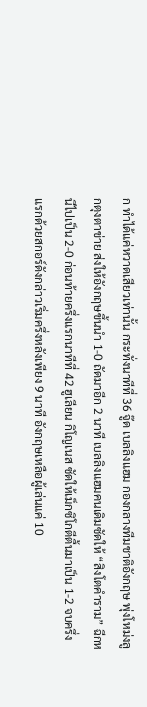ก ทำได้แค่หวาดเสียวเท่านั้น กระทั่งนาทีที่ 36 จู๊ด เบลลิงแฮม กองกลางทีมชาติอังกฤษ พุ่งโหม่งลูกตุงตาข่าย ส่งให้อังกฤษขึ้นนำ 1-0 ถัดมาอีก 2 นาที เบลลิงแฮมคนเดิมซัดให้ “สิงโตคำราม” ฉีกหนีไปเป็น 2-0 ก่อนท้ายครึ่งแรกนาทีที่ 42 ฮูเลียน กิโญเนส ซัดให้เม็กซิโกตีตื้นมาเป็น 1-2 จบครึ่งแรกด้วยสกอร์ดังกล่าวเริ่มครึ่งหลังเพียง 9 นาที อังกฤษเหลือผู้เล่นแค่ 10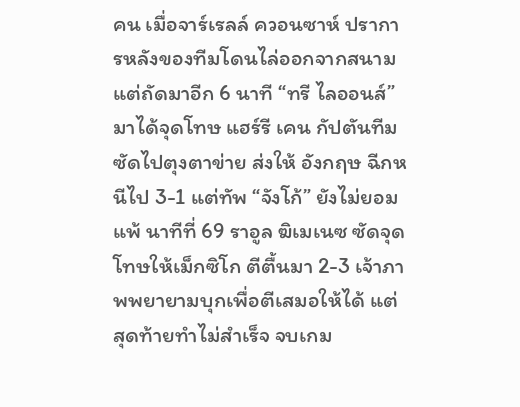คน เมื่อจาร์เรลล์ ควอนซาห์ ปราการหลังของทีมโดนไล่ออกจากสนาม แต่ถัดมาอีก 6 นาที “ทรี ไลออนส์” มาได้จุดโทษ แฮร์รี เคน กัปตันทีมซัดไปตุงตาข่าย ส่งให้ อังกฤษ ฉีกหนีไป 3-1 แต่ทัพ “จังโก้” ยังไม่ยอมแพ้ นาทีที่ 69 ราอูล ฆิเมเนซ ซัดจุดโทษให้เม็กซิโก ตีตื้นมา 2-3 เจ้าภาพพยายามบุกเพื่อตีเสมอให้ได้ แต่สุดท้ายทำไม่สำเร็จ จบเกม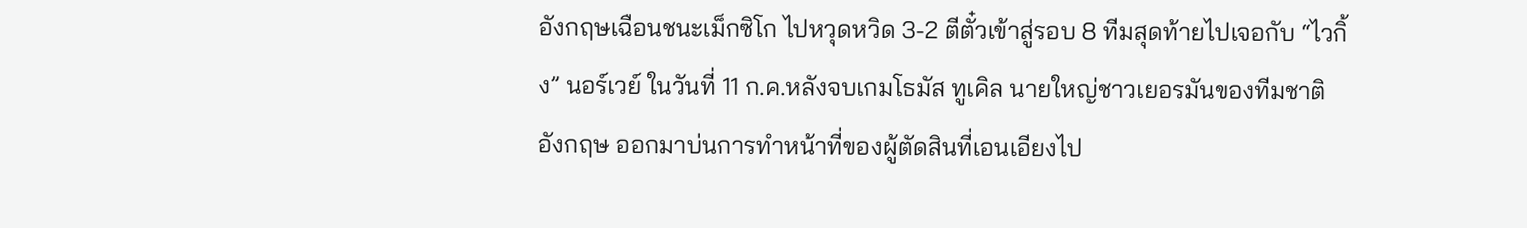อังกฤษเฉือนชนะเม็กซิโก ไปหวุดหวิด 3-2 ตีตั๋วเข้าสู่รอบ 8 ทีมสุดท้ายไปเจอกับ “ไวกิ้ง” นอร์เวย์ ในวันที่ 11 ก.ค.หลังจบเกมโธมัส ทูเคิล นายใหญ่ชาวเยอรมันของทีมชาติอังกฤษ ออกมาบ่นการทำหน้าที่ของผู้ตัดสินที่เอนเอียงไป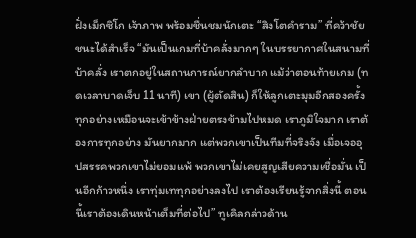ฝั่งเม็กซิโก เจ้าภาพ พร้อมชื่นชมนักเตะ “สิงโตคำราม” ที่คว้าชัยชนะได้สำเร็จ “มันเป็นเกมที่บ้าคลั่งมากๆ ในบรรยากาศในสนามที่บ้าคลั่ง เราตกอยู่ในสถานการณ์ยากลำบาก แม้ว่าตอนท้ายเกม (ทดเวลาบาดเจ็บ 11 นาที) เขา (ผู้ตัดสิน) ก็ให้ลูกเตะมุมอีกสองครั้ง ทุกอย่างเหมือนจะเข้าข้างฝ่ายตรงข้ามไปหมด เราภูมิใจมาก เราต้องการทุกอย่าง มันยากมาก แต่พวกเขาเป็นทีมที่จริงจัง เมื่อเจออุปสรรคพวกเขาไม่ยอมแพ้ พวกเขาไม่เคยสูญเสียความเชื่อมั่น เป็นอีกก้าวหนึ่ง เราทุ่มเททุกอย่างลงไป เราต้องเรียนรู้จากสิ่งนี้ ตอนนี้เราต้องเดินหน้าเต็มที่ต่อไป” ทูเคิลกล่าวด้าน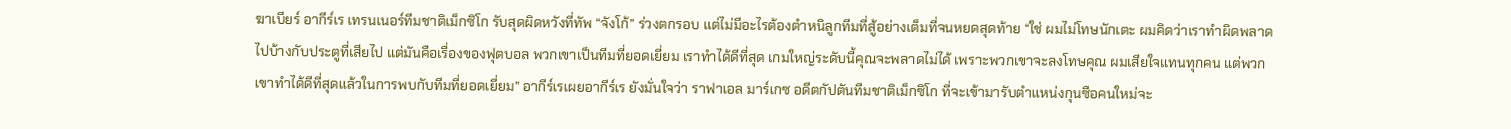ฆาเบียร์ อากีร์เร เทรนเนอร์ทีมชาติเม็กซิโก รับสุดผิดหวังที่ทัพ “จังโก้” ร่วงตกรอบ แต่ไม่มีอะไรต้องตำหนิลูกทีมที่สู้อย่างเต็มที่จนหยดสุดท้าย “ใช่ ผมไม่โทษนักเตะ ผมคิดว่าเราทำผิดพลาดไปบ้างกับประตูที่เสียไป แต่มันคือเรื่องของฟุตบอล พวกเขาเป็นทีมที่ยอดเยี่ยม เราทำได้ดีที่สุด เกมใหญ่ระดับนี้คุณจะพลาดไม่ได้ เพราะพวกเขาจะลงโทษคุณ ผมเสียใจแทนทุกคน แต่พวกเขาทำได้ดีที่สุดแล้วในการพบกับทีมที่ยอดเยี่ยม” อากีร์เรเผยอากีร์เร ยังมั่นใจว่า ราฟาเอล มาร์เกซ อดีตกัปตันทีมชาติเม็กซิโก ที่จะเข้ามารับตำแหน่งกุนซือคนใหม่จะ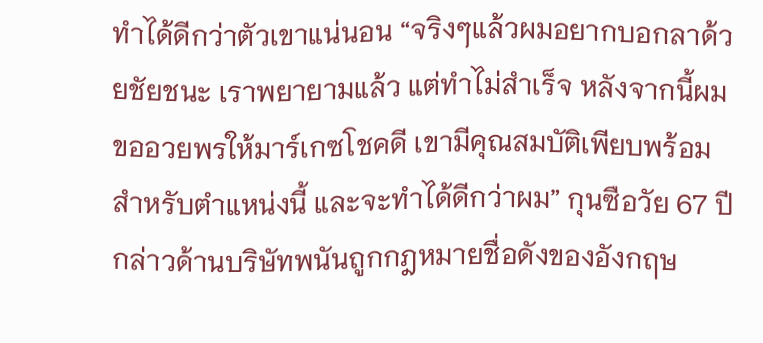ทำได้ดีกว่าตัวเขาแน่นอน “จริงๆแล้วผมอยากบอกลาด้วยชัยชนะ เราพยายามแล้ว แต่ทำไม่สำเร็จ หลังจากนี้ผมขออวยพรให้มาร์เกซโชคดี เขามีคุณสมบัติเพียบพร้อมสำหรับตำแหน่งนี้ และจะทำได้ดีกว่าผม” กุนซือวัย 67 ปีกล่าวด้านบริษัทพนันถูกกฎหมายชื่อดังของอังกฤษ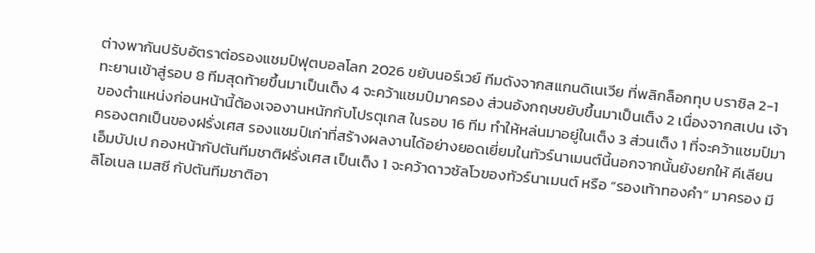ต่างพากันปรับอัตราต่อรองแชมป์ฟุตบอลโลก 2026 ขยับนอร์เวย์ ทีมดังจากสแกนดิเนเวีย ที่พลิกล็อกทุบ บราซิล 2-1 ทะยานเข้าสู่รอบ 8 ทีมสุดท้ายขึ้นมาเป็นเต็ง 4 จะคว้าแชมป์มาครอง ส่วนอังกฤษขยับขึ้นมาเป็นเต็ง 2 เนื่องจากสเปน เจ้าของตำแหน่งก่อนหน้านี้ต้องเจองานหนักกับโปรตุเกส ในรอบ 16 ทีม ทำให้หล่นมาอยู่ในเต็ง 3 ส่วนเต็ง 1 ที่จะคว้าแชมป์มาครองตกเป็นของฝรั่งเศส รองแชมป์เก่าที่สร้างผลงานได้อย่างยอดเยี่ยมในทัวร์นาเมนต์นี้นอกจากนั้นยังยกให้ คีเลียน เอ็มบัปเป กองหน้ากัปตันทีมชาติฝรั่งเศส เป็นเต็ง 1 จะคว้าดาวซัลโวของทัวร์นาเมนต์ หรือ “รองเท้าทองคำ” มาครอง มี ลิโอเนล เมสซี กัปตันทีมชาติอา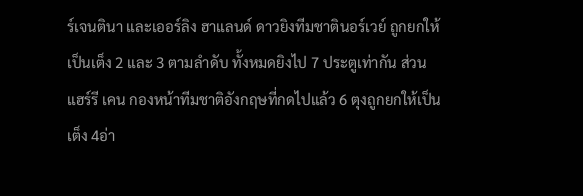ร์เจนตินา และเออร์ลิง ฮาแลนด์ ดาวยิงทีมชาตินอร์เวย์ ถูกยกให้เป็นเต็ง 2 และ 3 ตามลำดับ ทั้งหมดยิงไป 7 ประตูเท่ากัน ส่วน แฮร์รี เคน กองหน้าทีมชาติอังกฤษที่กดไปแล้ว 6 ตุงถูกยกให้เป็นเต็ง 4อ่า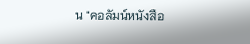น "คอลัมน์หนังสือ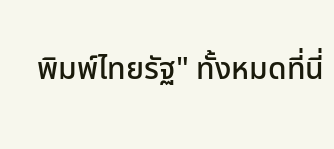พิมพ์ไทยรัฐ" ทั้งหมดที่นี่